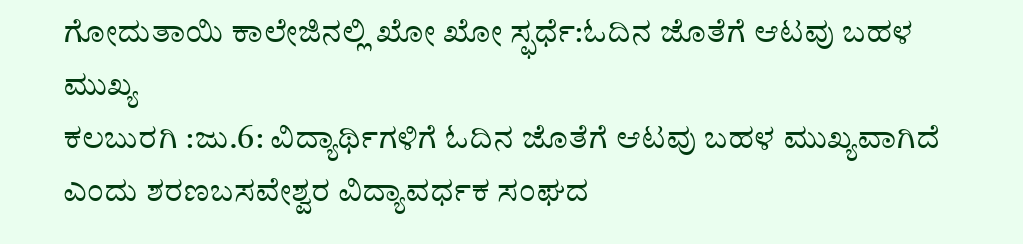ಗೋದುತಾಯಿ ಕಾಲೇಜಿನಲ್ಲಿ ಖೋ ಖೋ ಸ್ಫರ್ಧೆ:ಓದಿನ ಜೊತೆಗೆ ಆಟವು ಬಹಳ ಮುಖ್ಯ
ಕಲಬುರಗಿ :ಜು.6: ವಿದ್ಯಾರ್ಥಿಗಳಿಗೆ ಓದಿನ ಜೊತೆಗೆ ಆಟವು ಬಹಳ ಮುಖ್ಯವಾಗಿದೆ ಎಂದು ಶರಣಬಸವೇಶ್ವರ ವಿದ್ಯಾವರ್ಧಕ ಸಂಘದ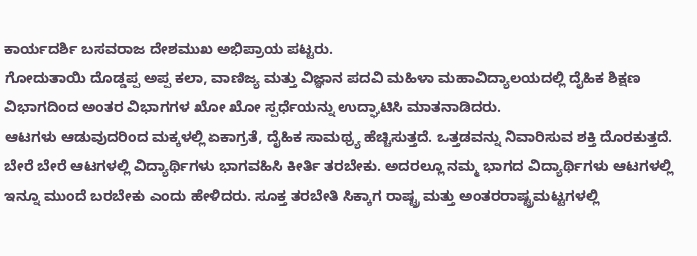ಕಾರ್ಯದರ್ಶಿ ಬಸವರಾಜ ದೇಶಮುಖ ಅಭಿಪ್ರಾಯ ಪಟ್ಟರು.
ಗೋದುತಾಯಿ ದೊಡ್ಡಪ್ಪ ಅಪ್ಪ ಕಲಾ, ವಾಣಿಜ್ಯ ಮತ್ತು ವಿಜ್ಞಾನ ಪದವಿ ಮಹಿಳಾ ಮಹಾವಿದ್ಯಾಲಯದಲ್ಲಿ ದೈಹಿಕ ಶಿಕ್ಷಣ ವಿಭಾಗದಿಂದ ಅಂತರ ವಿಭಾಗಗಳ ಖೋ ಖೋ ಸ್ಪರ್ಧೆಯನ್ನು ಉದ್ಘಾಟಿಸಿ ಮಾತನಾಡಿದರು.
ಆಟಗಳು ಆಡುವುದರಿಂದ ಮಕ್ಕಳಲ್ಲಿ ಏಕಾಗ್ರತೆ, ದೈಹಿಕ ಸಾಮಥ್ರ್ಯ ಹೆಚ್ಚಿಸುತ್ತದೆ. ಒತ್ತಡವನ್ನು ನಿವಾರಿಸುವ ಶಕ್ತಿ ದೊರಕುತ್ತದೆ. ಬೇರೆ ಬೇರೆ ಆಟಗಳಲ್ಲಿ ವಿದ್ಯಾರ್ಥಿಗಳು ಭಾಗವಹಿಸಿ ಕೀರ್ತಿ ತರಬೇಕು. ಅದರಲ್ಲೂ ನಮ್ಮ ಭಾಗದ ವಿದ್ಯಾರ್ಥಿಗಳು ಆಟಗಳಲ್ಲಿ ಇನ್ನೂ ಮುಂದೆ ಬರಬೇಕು ಎಂದು ಹೇಳಿದರು. ಸೂಕ್ತ ತರಬೇತಿ ಸಿಕ್ಕಾಗ ರಾಷ್ಟ್ರ ಮತ್ತು ಅಂತರರಾಷ್ಟ್ರಮಟ್ಟಗಳಲ್ಲಿ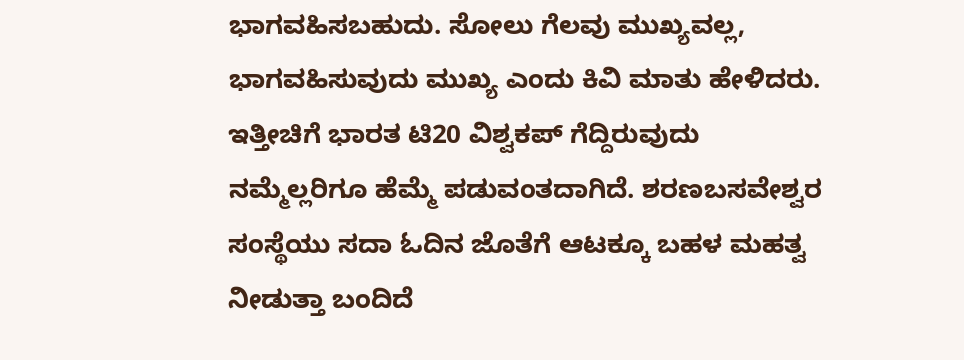ಭಾಗವಹಿಸಬಹುದು. ಸೋಲು ಗೆಲವು ಮುಖ್ಯವಲ್ಲ, ಭಾಗವಹಿಸುವುದು ಮುಖ್ಯ ಎಂದು ಕಿವಿ ಮಾತು ಹೇಳಿದರು. ಇತ್ತೀಚಿಗೆ ಭಾರತ ಟಿ20 ವಿಶ್ವಕಪ್ ಗೆದ್ದಿರುವುದು ನಮ್ಮೆಲ್ಲರಿಗೂ ಹೆಮ್ಮೆ ಪಡುವಂತದಾಗಿದೆ. ಶರಣಬಸವೇಶ್ವರ ಸಂಸ್ಥೆಯು ಸದಾ ಓದಿನ ಜೊತೆಗೆ ಆಟಕ್ಕೂ ಬಹಳ ಮಹತ್ವ ನೀಡುತ್ತಾ ಬಂದಿದೆ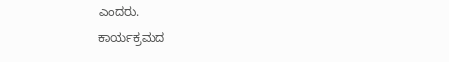ಎಂದರು.
ಕಾರ್ಯಕ್ರಮದ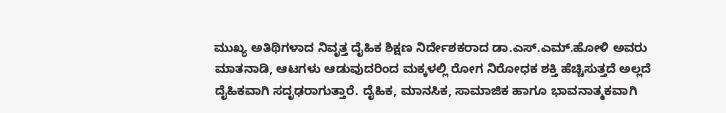ಮುಖ್ಯ ಅತಿಥಿಗಳಾದ ನಿವೃತ್ತ ದೈಹಿಕ ಶಿಕ್ಷಣ ನಿರ್ದೇಶಕರಾದ ಡಾ.ಎಸ್.ಎಮ್.ಹೋಳಿ ಅವರು ಮಾತನಾಡಿ, ಆಟಗಳು ಆಡುವುದರಿಂದ ಮಕ್ಕಳಲ್ಲಿ ರೋಗ ನಿರೋಧಕ ಶಕ್ತಿ ಹೆಚ್ಚಿಸುತ್ತದೆ ಅಲ್ಲದೆ ದೈಹಿಕವಾಗಿ ಸದೃಢರಾಗುತ್ತಾರೆ. ದೈಹಿಕ, ಮಾನಸಿಕ, ಸಾಮಾಜಿಕ ಹಾಗೂ ಭಾವನಾತ್ಮಕವಾಗಿ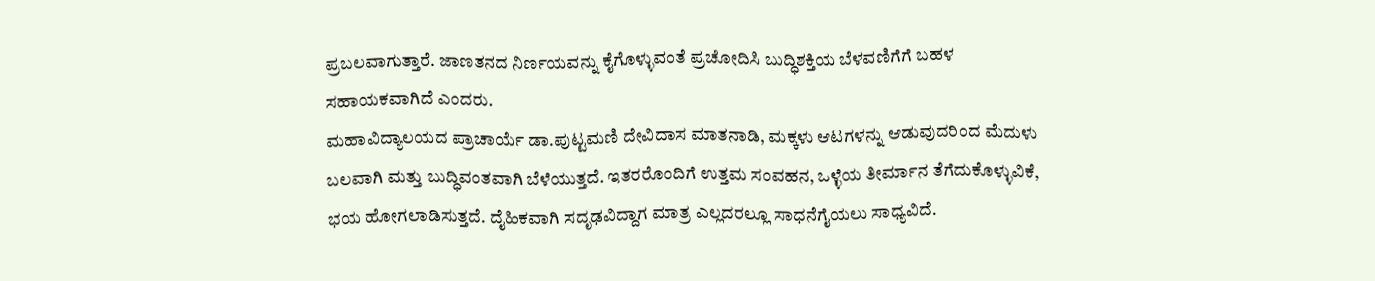ಪ್ರಬಲವಾಗುತ್ತಾರೆ. ಜಾಣತನದ ನಿರ್ಣಯವನ್ನು ಕೈಗೊಳ್ಳುವಂತೆ ಪ್ರಚೋದಿಸಿ ಬುದ್ಧಿಶಕ್ತಿಯ ಬೆಳವಣಿಗೆಗೆ ಬಹಳ ಸಹಾಯಕವಾಗಿದೆ ಎಂದರು.
ಮಹಾವಿದ್ಯಾಲಯದ ಪ್ರಾಚಾರ್ಯೆ ಡಾ.ಪುಟ್ಟಮಣಿ ದೇವಿದಾಸ ಮಾತನಾಡಿ, ಮಕ್ಕಳು ಆಟಗಳನ್ನು ಆಡುವುದರಿಂದ ಮೆದುಳು ಬಲವಾಗಿ ಮತ್ತು ಬುದ್ಧಿವಂತವಾಗಿ ಬೆಳೆಯುತ್ತದೆ. ಇತರರೊಂದಿಗೆ ಉತ್ತಮ ಸಂವಹನ, ಒಳ್ಳೆಯ ತೀರ್ಮಾನ ತೆಗೆದುಕೊಳ್ಳುವಿಕೆ, ಭಯ ಹೋಗಲಾಡಿಸುತ್ತದೆ. ದೈಹಿಕವಾಗಿ ಸದೃಢವಿದ್ದಾಗ ಮಾತ್ರ ಎಲ್ಲದರಲ್ಲೂ ಸಾಧನೆಗೈಯಲು ಸಾಧ್ಯವಿದೆ.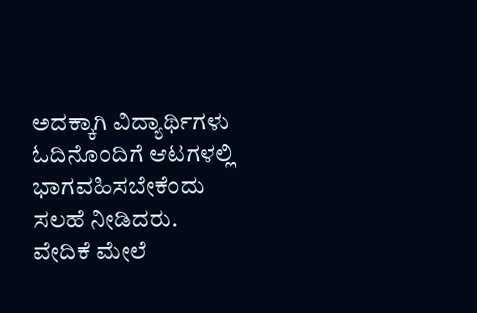ಅದಕ್ಕಾಗಿ ವಿದ್ಯಾರ್ಥಿಗಳು ಓದಿನೊಂದಿಗೆ ಆಟಗಳಲ್ಲಿ ಭಾಗವಹಿಸಬೇಕೆಂದು ಸಲಹೆ ನೀಡಿದರು.
ವೇದಿಕೆ ಮೇಲೆ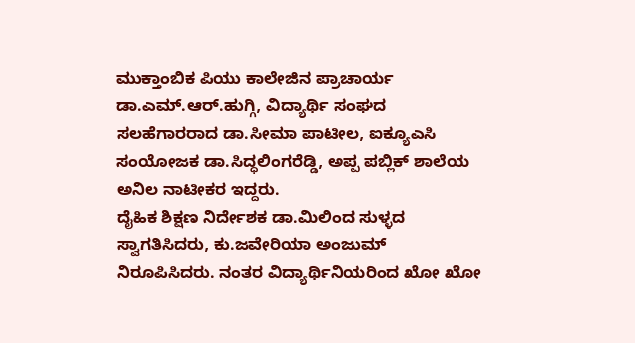ಮುಕ್ತಾಂಬಿಕ ಪಿಯು ಕಾಲೇಜಿನ ಪ್ರಾಚಾರ್ಯ ಡಾ.ಎಮ್.ಆರ್.ಹುಗ್ಗಿ, ವಿದ್ಯಾರ್ಥಿ ಸಂಘದ ಸಲಹೆಗಾರರಾದ ಡಾ.ಸೀಮಾ ಪಾಟೀಲ, ಐಕ್ಯೂಎಸಿ ಸಂಯೋಜಕ ಡಾ.ಸಿದ್ಧಲಿಂಗರೆಡ್ಡಿ, ಅಪ್ಪ ಪಬ್ಲಿಕ್ ಶಾಲೆಯ ಅನಿಲ ನಾಟೀಕರ ಇದ್ದರು.
ದೈಹಿಕ ಶಿಕ್ಷಣ ನಿರ್ದೇಶಕ ಡಾ.ಮಿಲಿಂದ ಸುಳ್ಳದ ಸ್ವಾಗತಿಸಿದರು, ಕು.ಜವೇರಿಯಾ ಅಂಜುಮ್ ನಿರೂಪಿಸಿದರು. ನಂತರ ವಿದ್ಯಾರ್ಥಿನಿಯರಿಂದ ಖೋ ಖೋ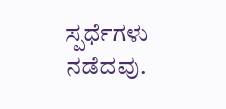ಸ್ಪರ್ಧೆಗಳು ನಡೆದವು.